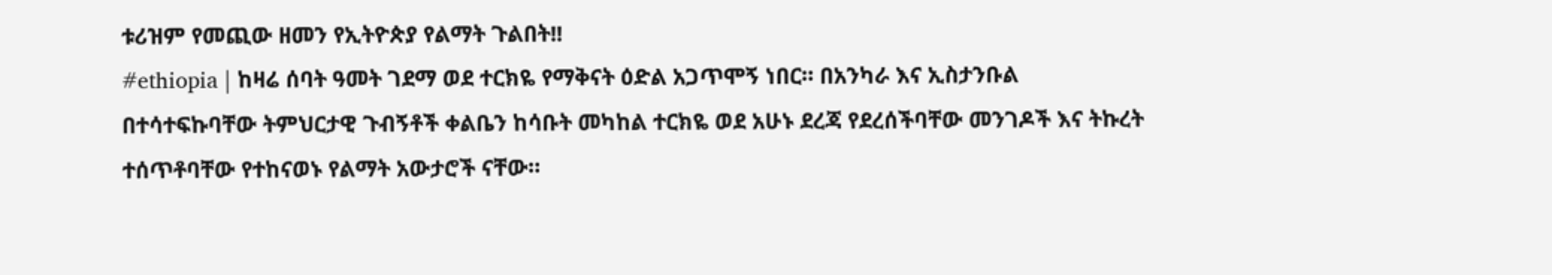ቱሪዝም የመጪው ዘመን የኢትዮጵያ የልማት ጉልበት!!
#ethiopia | ከዛሬ ሰባት ዓመት ገደማ ወደ ተርክዬ የማቅናት ዕድል አጋጥሞኝ ነበር። በአንካራ እና ኢስታንቡል በተሳተፍኩባቸው ትምህርታዊ ጉብኝቶች ቀልቤን ከሳቡት መካከል ተርክዬ ወደ አሁኑ ደረጃ የደረሰችባቸው መንገዶች እና ትኩረት ተሰጥቶባቸው የተከናወኑ የልማት አውታሮች ናቸው።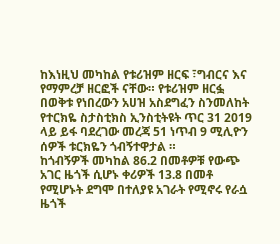ከእነዚህ መካከል የቱሪዝም ዘርፍ ፣ግብርና እና የማምረቻ ዘርፎች ናቸው። የቱሪዝም ዘርፏ በወቅቱ የነበረውን አሀዝ አስደግፈን ስንመለከት የተርክዬ ስታስቲክስ ኢንስቲትዩት ጥር 31 2019 ላይ ይፋ ባደረገው መረጃ 51 ነጥብ 9 ሚሊዮን ሰዎች ቱርክዬን ጎብኝተዋታል ።
ከጎብኝዎች መካከል 86.2 በመቶዎቹ የውጭ አገር ዜጎች ሲሆኑ ቀሪዎች 13.8 በመቶ የሚሆኑት ደግሞ በተለያዩ አገራት የሚኖሩ የራሷ ዜጎች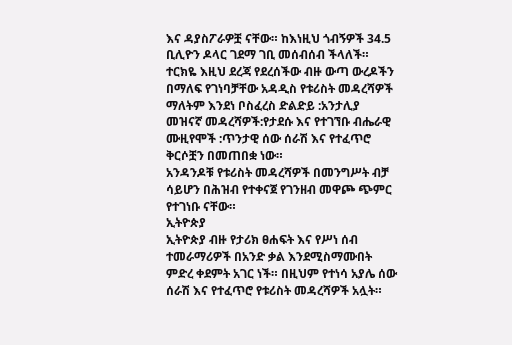እና ዳያስፖራዎቿ ናቸው። ከእነዚህ ጎብኝዎች 34.5 ቢሊዮን ዶላር ገደማ ገቢ መሰብሰብ ችላለች። ተርክዬ እዚህ ደረጃ የደረሰችው ብዙ ውጣ ውረዶችን በማለፍ የገነባቻቸው አዳዲስ የቱሪስት መዳረሻዎች ማለትም እንደነ ቦስፈረስ ድልድይ :አንታሊያ መዝናኛ መዳረሻዎች:የታደሱ እና የተገኘቡ ብሔራዊ ሙዚየሞች :ጥንታዊ ሰው ሰራሽ እና የተፈጥሮ ቅርሶቿን በመጠበቋ ነው።
አንዳንዶቹ የቱሪስት መዳረሻዎች በመንግሥት ብቻ ሳይሆን በሕዝብ የተቀናጀ የገንዘብ መዋጮ ጭምር የተገነቡ ናቸው።
ኢትዮጵያ
ኢትዮጵያ ብዙ የታሪክ ፀሐፍት እና የሥነ ሰብ ተመራማሪዎች በአንድ ቃል እንደሚስማሙበት ምድረ ቀደምት አገር ነች። በዚህም የተነሳ አያሌ ሰው ሰራሽ እና የተፈጥሮ የቱሪስት መዳረሻዎች አሏት።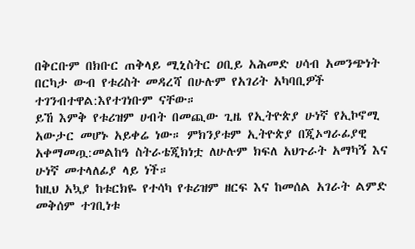በቅርቡም በክቡር ጠቅላይ ሚኒስትር ዐቢይ አሕመድ ሀሳብ አመንጭነት በርካታ ውብ የቱሪስት መዳረሻ በሁሉም የአገሪት አካባቢዎች ተገንብተዋል:እየተገነቡም ናቸው።
ይኸ እምቅ የቱሪዝም ሀብት በመጪው ጊዜ የኢትዮጵያ ሁነኛ የኢኮኖሚ አውታር መሆኑ አይቀሬ ነው። ምክንያቱም ኢትዮጵያ በጂኦግራፊያዊ አቀማመጧ:መልከዓ ስትራቴጂክነቷ ለሁሉም ክፍለ አህጉራት አማካኝ እና ሁነኛ መተላለፊያ ላይ ነች።
ከዚህ አኳያ ከቱርክዬ የተሳካ የቱሪዝም ዘርፍ እና ከመሰል አገራት ልምድ መቅሰም ተገቢነቱ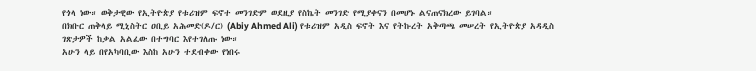የጎላ ነው። ወቅታዊው የኢትዮጵያ የቱሪዝም ፍኖተ መንገድም ወደዚያ የስኬት መንገድ የሚያቀናን በመሆኑ ልናጠናክረው ይገባል።
በክቡር ጠቅላይ ሚኒስትር ዐቢይ አሕመድ(ዶ/ር) (Abiy Ahmed Ali) የቱሪዝም አዲስ ፍኖት እና የትኩረት አቅጣጫ መሠረት የኢትዮጵያ አዳዲስ ገጽታዎች ከቃል አልፈው በተግባር እየተገለጡ ነው።
አሁን ላይ በየአካባቢው እስከ አሁን ተደብቀው የነበሩ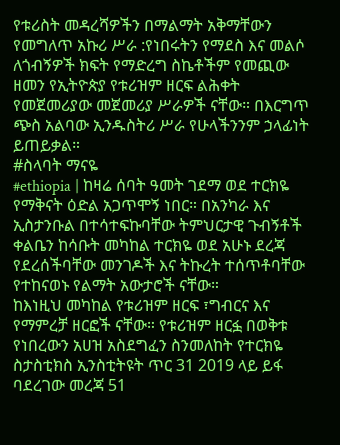የቱሪስት መዳረሻዎችን በማልማት አቅማቸውን የመግለጥ አኩሪ ሥራ :የነበሩትን የማደስ እና መልሶ ለጎብኝዎች ክፍት የማድረግ ስኬቶችም የመጪው ዘመን የኢትዮጵያ የቱሪዝም ዘርፍ ልሕቀት የመጀመሪያው መጀመሪያ ሥራዎች ናቸው። በእርግጥ ጭስ አልባው ኢንዱስትሪ ሥራ የሁላችንንም ኃላፊነት ይጠይቃል።
#ስላባት ማናዬ
#ethiopia | ከዛሬ ሰባት ዓመት ገደማ ወደ ተርክዬ የማቅናት ዕድል አጋጥሞኝ ነበር። በአንካራ እና ኢስታንቡል በተሳተፍኩባቸው ትምህርታዊ ጉብኝቶች ቀልቤን ከሳቡት መካከል ተርክዬ ወደ አሁኑ ደረጃ የደረሰችባቸው መንገዶች እና ትኩረት ተሰጥቶባቸው የተከናወኑ የልማት አውታሮች ናቸው።
ከእነዚህ መካከል የቱሪዝም ዘርፍ ፣ግብርና እና የማምረቻ ዘርፎች ናቸው። የቱሪዝም ዘርፏ በወቅቱ የነበረውን አሀዝ አስደግፈን ስንመለከት የተርክዬ ስታስቲክስ ኢንስቲትዩት ጥር 31 2019 ላይ ይፋ ባደረገው መረጃ 51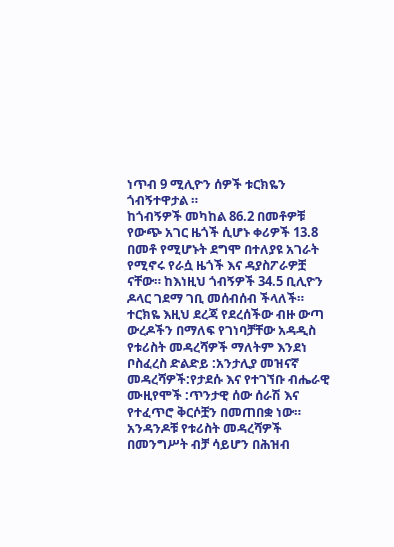ነጥብ 9 ሚሊዮን ሰዎች ቱርክዬን ጎብኝተዋታል ።
ከጎብኝዎች መካከል 86.2 በመቶዎቹ የውጭ አገር ዜጎች ሲሆኑ ቀሪዎች 13.8 በመቶ የሚሆኑት ደግሞ በተለያዩ አገራት የሚኖሩ የራሷ ዜጎች እና ዳያስፖራዎቿ ናቸው። ከእነዚህ ጎብኝዎች 34.5 ቢሊዮን ዶላር ገደማ ገቢ መሰብሰብ ችላለች። ተርክዬ እዚህ ደረጃ የደረሰችው ብዙ ውጣ ውረዶችን በማለፍ የገነባቻቸው አዳዲስ የቱሪስት መዳረሻዎች ማለትም እንደነ ቦስፈረስ ድልድይ :አንታሊያ መዝናኛ መዳረሻዎች:የታደሱ እና የተገኘቡ ብሔራዊ ሙዚየሞች :ጥንታዊ ሰው ሰራሽ እና የተፈጥሮ ቅርሶቿን በመጠበቋ ነው።
አንዳንዶቹ የቱሪስት መዳረሻዎች በመንግሥት ብቻ ሳይሆን በሕዝብ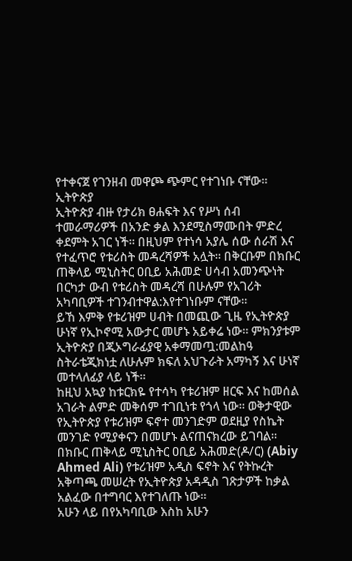የተቀናጀ የገንዘብ መዋጮ ጭምር የተገነቡ ናቸው።
ኢትዮጵያ
ኢትዮጵያ ብዙ የታሪክ ፀሐፍት እና የሥነ ሰብ ተመራማሪዎች በአንድ ቃል እንደሚስማሙበት ምድረ ቀደምት አገር ነች። በዚህም የተነሳ አያሌ ሰው ሰራሽ እና የተፈጥሮ የቱሪስት መዳረሻዎች አሏት። በቅርቡም በክቡር ጠቅላይ ሚኒስትር ዐቢይ አሕመድ ሀሳብ አመንጭነት በርካታ ውብ የቱሪስት መዳረሻ በሁሉም የአገሪት አካባቢዎች ተገንብተዋል:እየተገነቡም ናቸው።
ይኸ እምቅ የቱሪዝም ሀብት በመጪው ጊዜ የኢትዮጵያ ሁነኛ የኢኮኖሚ አውታር መሆኑ አይቀሬ ነው። ምክንያቱም ኢትዮጵያ በጂኦግራፊያዊ አቀማመጧ:መልከዓ ስትራቴጂክነቷ ለሁሉም ክፍለ አህጉራት አማካኝ እና ሁነኛ መተላለፊያ ላይ ነች።
ከዚህ አኳያ ከቱርክዬ የተሳካ የቱሪዝም ዘርፍ እና ከመሰል አገራት ልምድ መቅሰም ተገቢነቱ የጎላ ነው። ወቅታዊው የኢትዮጵያ የቱሪዝም ፍኖተ መንገድም ወደዚያ የስኬት መንገድ የሚያቀናን በመሆኑ ልናጠናክረው ይገባል።
በክቡር ጠቅላይ ሚኒስትር ዐቢይ አሕመድ(ዶ/ር) (Abiy Ahmed Ali) የቱሪዝም አዲስ ፍኖት እና የትኩረት አቅጣጫ መሠረት የኢትዮጵያ አዳዲስ ገጽታዎች ከቃል አልፈው በተግባር እየተገለጡ ነው።
አሁን ላይ በየአካባቢው እስከ አሁን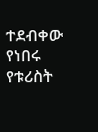ተደብቀው የነበሩ የቱሪስት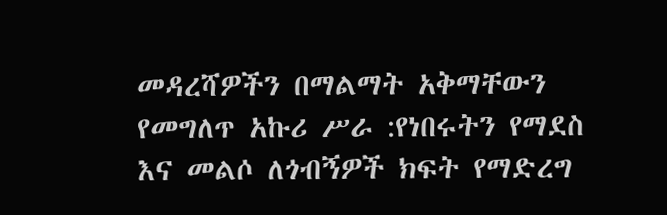መዳረሻዎችን በማልማት አቅማቸውን የመግለጥ አኩሪ ሥራ :የነበሩትን የማደስ እና መልሶ ለጎብኝዎች ክፍት የማድረግ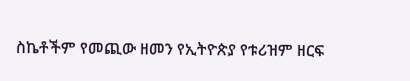ስኬቶችም የመጪው ዘመን የኢትዮጵያ የቱሪዝም ዘርፍ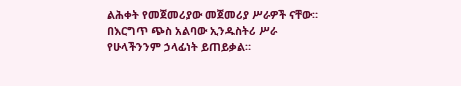ልሕቀት የመጀመሪያው መጀመሪያ ሥራዎች ናቸው። በእርግጥ ጭስ አልባው ኢንዱስትሪ ሥራ የሁላችንንም ኃላፊነት ይጠይቃል።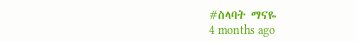#ስላባት ማናዬ
4 months ago